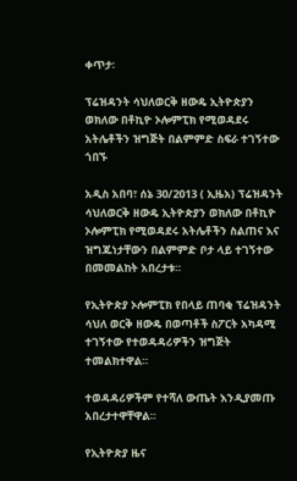ቀጥታ፡

ፕሬዝዳንት ሳህለወርቅ ዘውዴ ኢትዮጵያን ወክለው በቶኪዮ ኦሎምፒክ የሚወዳደሩ አትሌቶችን ዝግጅት በልምምድ ስፍራ ተገኝተው ጎበኙ

አዲስ አበባ፣ ሰኔ 30/2013 ( ኢዜአ) ፕሬዝዳንት ሳህለወርቅ ዘውዴ ኢትዮጵያን ወክለው በቶኪዮ ኦሎምፒክ የሚወዳደሩ አትሌቶችን ስልጠና እና ዝግጁነታቸውን በልምምድ ቦታ ላይ ተገኝተው በመመልከት አበረታቱ።

የኢትዮጵያ ኦሎምፒክ የበላይ ጠባቂ ፕሬዝዳንት ሳህለ ወርቅ ዘውዴ በወጣቶች ስፖርት አካዳሚ ተገኝተው የተወዳዳሪዎችን ዝግጅት ተመልክተዋል።

ተወዳዳሪዎችም የተሻለ ውጤት እንዲያመጡ አበረታተዋቸዋል።

የኢትዮጵያ ዜና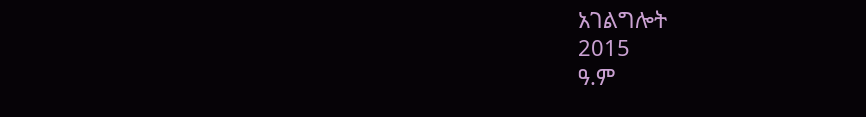አገልግሎት
2015
ዓ.ም